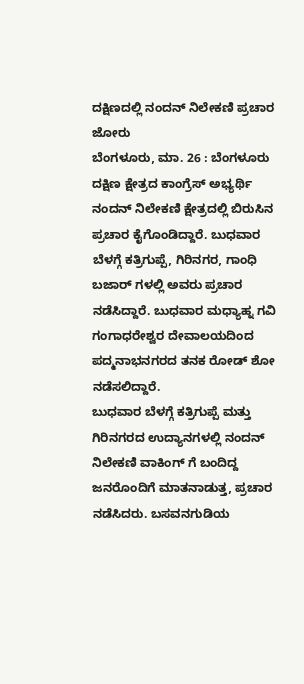ದಕ್ಷಿಣದಲ್ಲಿ ನಂದನ್ ನಿಲೇಕಣಿ ಪ್ರಚಾರ ಜೋರು
ಬೆಂಗಳೂರು, ಮಾ. 26 : ಬೆಂಗಳೂರು ದಕ್ಷಿಣ ಕ್ಷೇತ್ರದ ಕಾಂಗ್ರೆಸ್ ಅಭ್ಯರ್ಥಿ ನಂದನ್ ನಿಲೇಕಣಿ ಕ್ಷೇತ್ರದಲ್ಲಿ ಬಿರುಸಿನ ಪ್ರಚಾರ ಕೈಗೊಂಡಿದ್ದಾರೆ. ಬುಧವಾರ ಬೆಳಗ್ಗೆ ಕತ್ರಿಗುಪ್ಪೆ, ಗಿರಿನಗರ, ಗಾಂಧಿ ಬಜಾರ್ ಗಳಲ್ಲಿ ಅವರು ಪ್ರಚಾರ ನಡೆಸಿದ್ದಾರೆ. ಬುಧವಾರ ಮಧ್ಯಾಹ್ನ ಗವಿ ಗಂಗಾಧರೇಶ್ವರ ದೇವಾಲಯದಿಂದ ಪದ್ಮನಾಭನಗರದ ತನಕ ರೋಡ್ ಶೋ ನಡೆಸಲಿದ್ದಾರೆ.
ಬುಧವಾರ ಬೆಳಗ್ಗೆ ಕತ್ರಿಗುಪ್ಪೆ ಮತ್ತು ಗಿರಿನಗರದ ಉದ್ಯಾನಗಳಲ್ಲಿ ನಂದನ್ ನಿಲೇಕಣಿ ವಾಕಿಂಗ್ ಗೆ ಬಂದಿದ್ದ ಜನರೊಂದಿಗೆ ಮಾತನಾಡುತ್ತ, ಪ್ರಚಾರ ನಡೆಸಿದರು. ಬಸವನಗುಡಿಯ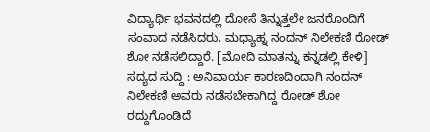ವಿದ್ಯಾರ್ಥಿ ಭವನದಲ್ಲಿ ದೋಸೆ ತಿನ್ನುತ್ತಲೇ ಜನರೊಂದಿಗೆ ಸಂವಾದ ನಡೆಸಿದರು. ಮಧ್ಯಾಹ್ನ ನಂದನ್ ನಿಲೇಕಣಿ ರೋಡ್ ಶೋ ನಡೆಸಲಿದ್ದಾರೆ. [ಮೋದಿ ಮಾತನ್ನು ಕನ್ನಡಲ್ಲಿ ಕೇಳಿ]
ಸದ್ಯದ ಸುದ್ದಿ : ಅನಿವಾರ್ಯ ಕಾರಣದಿಂದಾಗಿ ನಂದನ್ ನಿಲೇಕಣಿ ಅವರು ನಡೆಸಬೇಕಾಗಿದ್ದ ರೋಡ್ ಶೋ ರದ್ದುಗೊಂಡಿದೆ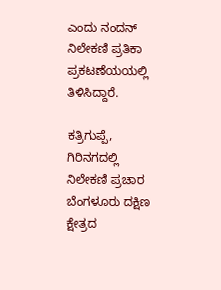ಎಂದು ನಂದನ್ ನಿಲೇಕಣಿ ಪ್ರತಿಕಾ ಪ್ರಕಟಣೆಯಯಲ್ಲಿ ತಿಳಿಸಿದ್ದಾರೆ.

ಕತ್ರಿಗುಪ್ಪೆ, ಗಿರಿನಗದಲ್ಲಿ ನಿಲೇಕಣಿ ಪ್ರಚಾರ
ಬೆಂಗಳೂರು ದಕ್ಷಿಣ ಕ್ಷೇತ್ರದ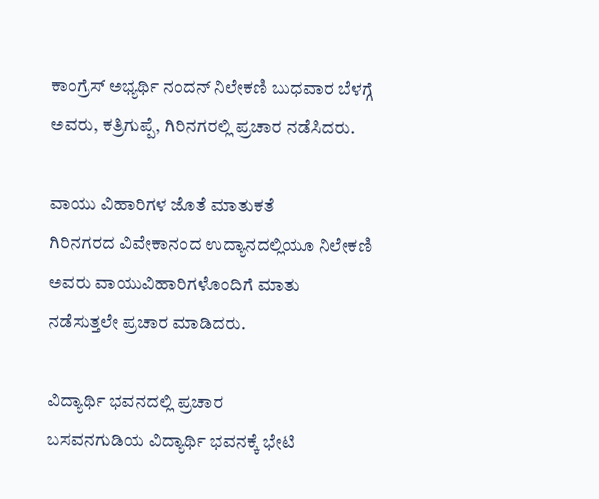ಕಾಂಗ್ರೆಸ್ ಅಭ್ಯರ್ಥಿ ನಂದನ್ ನಿಲೇಕಣಿ ಬುಧವಾರ ಬೆಳಗ್ಗೆ ಅವರು, ಕತ್ರಿಗುಪ್ಪೆ, ಗಿರಿನಗರಲ್ಲಿ ಪ್ರಚಾರ ನಡೆಸಿದರು.

ವಾಯು ವಿಹಾರಿಗಳ ಜೊತೆ ಮಾತುಕತೆ
ಗಿರಿನಗರದ ವಿವೇಕಾನಂದ ಉದ್ಯಾನದಲ್ಲಿಯೂ ನಿಲೇಕಣಿ ಅವರು ವಾಯುವಿಹಾರಿಗಳೊಂದಿಗೆ ಮಾತು ನಡೆಸುತ್ತಲೇ ಪ್ರಚಾರ ಮಾಡಿದರು.

ವಿದ್ಯಾರ್ಥಿ ಭವನದಲ್ಲಿ ಪ್ರಚಾರ
ಬಸವನಗುಡಿಯ ವಿದ್ಯಾರ್ಥಿ ಭವನಕ್ಕೆ ಭೇಟಿ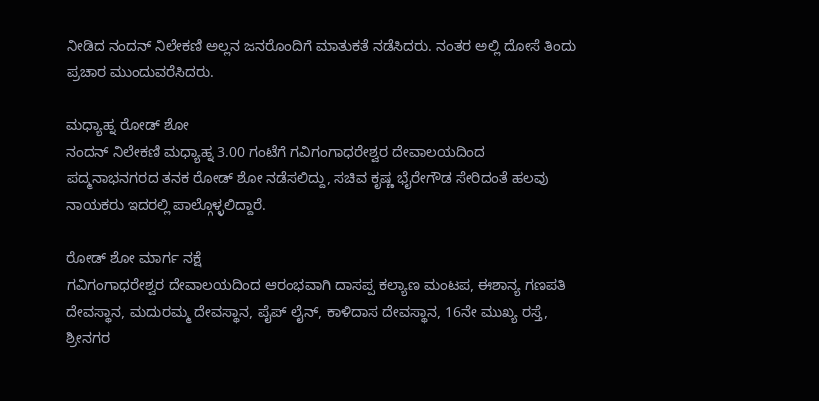ನೀಡಿದ ನಂದನ್ ನಿಲೇಕಣಿ ಅಲ್ಲನ ಜನರೊಂದಿಗೆ ಮಾತುಕತೆ ನಡೆಸಿದರು. ನಂತರ ಅಲ್ಲಿ ದೋಸೆ ತಿಂದು ಪ್ರಚಾರ ಮುಂದುವರೆಸಿದರು.

ಮಧ್ಯಾಹ್ನ ರೋಡ್ ಶೋ
ನಂದನ್ ನಿಲೇಕಣಿ ಮಧ್ಯಾಹ್ನ 3.00 ಗಂಟೆಗೆ ಗವಿಗಂಗಾಧರೇಶ್ವರ ದೇವಾಲಯದಿಂದ ಪದ್ಮನಾಭನಗರದ ತನಕ ರೋಡ್ ಶೋ ನಡೆಸಲಿದ್ದು, ಸಚಿವ ಕೃಷ್ಣ ಭೈರೇಗೌಡ ಸೇರಿದಂತೆ ಹಲವು ನಾಯಕರು ಇದರಲ್ಲಿ ಪಾಲ್ಗೊಳ್ಳಲಿದ್ದಾರೆ.

ರೋಡ್ ಶೋ ಮಾರ್ಗ ನಕ್ಷೆ
ಗವಿಗಂಗಾಧರೇಶ್ವರ ದೇವಾಲಯದಿಂದ ಆರಂಭವಾಗಿ ದಾಸಪ್ಪ ಕಲ್ಯಾಣ ಮಂಟಪ, ಈಶಾನ್ಯ ಗಣಪತಿ ದೇವಸ್ಥಾನ, ಮದುರಮ್ಮ ದೇವಸ್ಥಾನ, ಪೈಪ್ ಲೈನ್, ಕಾಳಿದಾಸ ದೇವಸ್ಥಾನ, 16ನೇ ಮುಖ್ಯ ರಸ್ತೆ, ಶ್ರೀನಗರ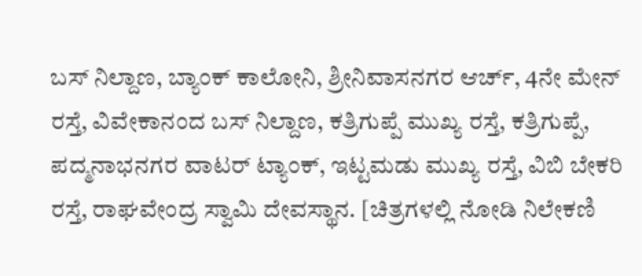ಬಸ್ ನಿಲ್ದಾಣ, ಬ್ಯಾಂಕ್ ಕಾಲೋನಿ, ಶ್ರೀನಿವಾಸನಗರ ಆರ್ಚ್, 4ನೇ ಮೇನ್ ರಸ್ತೆ, ವಿವೇಕಾನಂದ ಬಸ್ ನಿಲ್ದಾಣ, ಕತ್ರಿಗುಪ್ಪೆ ಮುಖ್ಯ ರಸ್ತೆ, ಕತ್ರಿಗುಪ್ಪೆ, ಪದ್ಮನಾಭನಗರ ವಾಟರ್ ಟ್ಯಾಂಕ್, ಇಟ್ಟಮಡು ಮುಖ್ಯ ರಸ್ತೆ, ವಿಬಿ ಬೇಕರಿ ರಸ್ತೆ, ರಾಘವೇಂದ್ರ ಸ್ವಾಮಿ ದೇವಸ್ಥಾನ. [ಚಿತ್ರಗಳಲ್ಲಿ ನೋಡಿ ನಿಲೇಕಣಿ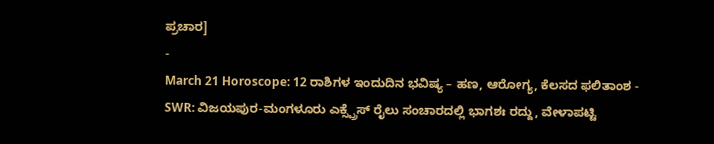ಪ್ರಚಾರ]
-
March 21 Horoscope: 12 ರಾಶಿಗಳ ಇಂದುದಿನ ಭವಿಷ್ಯ – ಹಣ, ಆರೋಗ್ಯ, ಕೆಲಸದ ಫಲಿತಾಂಶ -
SWR: ವಿಜಯಪುರ-ಮಂಗಳೂರು ಎಕ್ಸ್ಪ್ರೆಸ್ ರೈಲು ಸಂಚಾರದಲ್ಲಿ ಭಾಗಶಃ ರದ್ದು, ವೇಳಾಪಟ್ಟಿ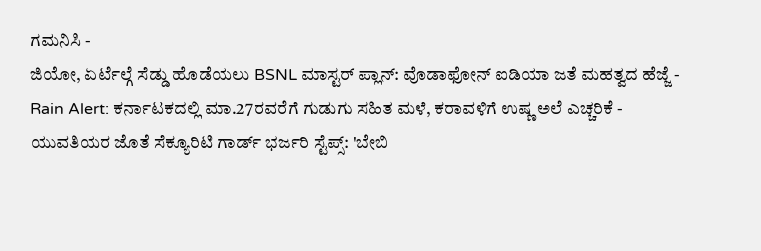ಗಮನಿಸಿ -
ಜಿಯೋ, ಏರ್ಟೆಲ್ಗೆ ಸೆಡ್ಡು ಹೊಡೆಯಲು BSNL ಮಾಸ್ಟರ್ ಪ್ಲಾನ್: ವೊಡಾಫೋನ್ ಐಡಿಯಾ ಜತೆ ಮಹತ್ವದ ಹೆಜ್ಜೆ -
Rain Alert: ಕರ್ನಾಟಕದಲ್ಲಿ ಮಾ.27ರವರೆಗೆ ಗುಡುಗು ಸಹಿತ ಮಳೆ, ಕರಾವಳಿಗೆ ಉಷ್ಣ ಅಲೆ ಎಚ್ಚರಿಕೆ -
ಯುವತಿಯರ ಜೊತೆ ಸೆಕ್ಯೂರಿಟಿ ಗಾರ್ಡ್ ಭರ್ಜರಿ ಸ್ಟೆಪ್ಸ್: 'ಬೇಬಿ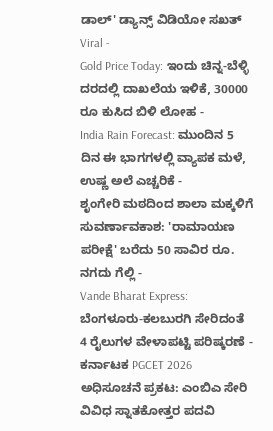ಡಾಲ್' ಡ್ಯಾನ್ಸ್ ವಿಡಿಯೋ ಸಖತ್ Viral -
Gold Price Today: ಇಂದು ಚಿನ್ನ-ಬೆಳ್ಳಿ ದರದಲ್ಲಿ ದಾಖಲೆಯ ಇಳಿಕೆ, 30000 ರೂ ಕುಸಿದ ಬಿಳಿ ಲೋಹ -
India Rain Forecast: ಮುಂದಿನ 5 ದಿನ ಈ ಭಾಗಗಳಲ್ಲಿ ವ್ಯಾಪಕ ಮಳೆ, ಉಷ್ಣ ಅಲೆ ಎಚ್ಚರಿಕೆ -
ಶೃಂಗೇರಿ ಮಠದಿಂದ ಶಾಲಾ ಮಕ್ಕಳಿಗೆ ಸುವರ್ಣಾವಕಾಶ: 'ರಾಮಾಯಣ ಪರೀಕ್ಷೆ' ಬರೆದು 50 ಸಾವಿರ ರೂ. ನಗದು ಗೆಲ್ಲಿ -
Vande Bharat Express: ಬೆಂಗಳೂರು-ಕಲಬುರಗಿ ಸೇರಿದಂತೆ 4 ರೈಲುಗಳ ವೇಳಾಪಟ್ಟಿ ಪರಿಷ್ಕರಣೆ -
ಕರ್ನಾಟಕ PGCET 2026 ಅಧಿಸೂಚನೆ ಪ್ರಕಟ: ಎಂಬಿಎ ಸೇರಿ ವಿವಿಧ ಸ್ನಾತಕೋತ್ತರ ಪದವಿ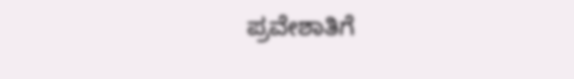ಪ್ರವೇಶಾತಿಗೆ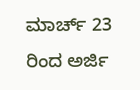ಮಾರ್ಚ್ 23 ರಿಂದ ಅರ್ಜಿ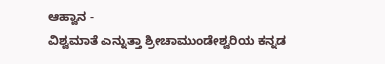ಆಹ್ವಾನ -
ವಿಶ್ವಮಾತೆ ಎನ್ನುತ್ತಾ ಶ್ರೀಚಾಮುಂಡೇಶ್ವರಿಯ ಕನ್ನಡ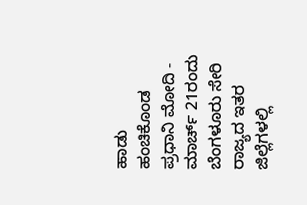ಹಾಡು ಹಂಚಿಕೊಂಡ ಪ್ರಧಾನಿ ಮೋದಿ -
ಮಾರ್ಚ್ 21ರಂದು ಬೆಂಗಳೂರು ಸೇರಿ ರಾಜ್ಯದ ಇತರ ಜಿಲ್ಲೆಗಳಲ್ಲಿ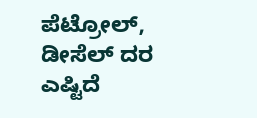ಪೆಟ್ರೋಲ್, ಡೀಸೆಲ್ ದರ ಎಷ್ಟಿದೆ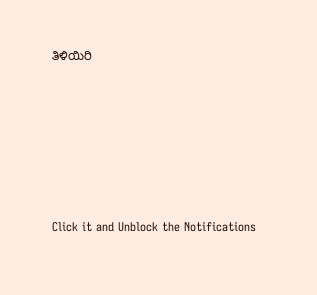ತಿಳಿಯಿರಿ












Click it and Unblock the Notifications